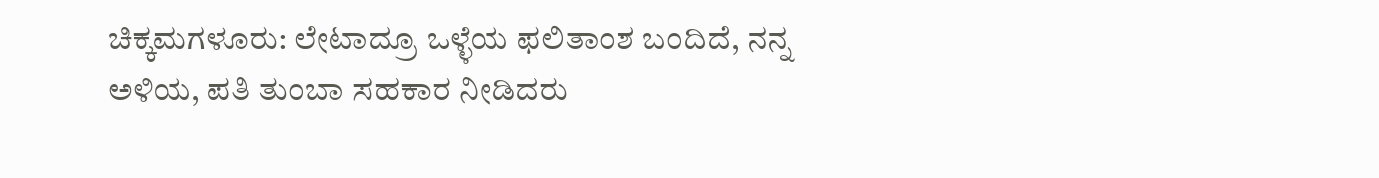ಚಿಕ್ಕಮಗಳೂರು: ಲೇಟಾದ್ರೂ ಒಳ್ಳೆಯ ಫಲಿತಾಂಶ ಬಂದಿದೆ, ನನ್ನ ಅಳಿಯ, ಪತಿ ತುಂಬಾ ಸಹಕಾರ ನೀಡಿದರು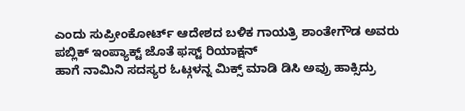ಎಂದು ಸುಪ್ರೀಂಕೋರ್ಟ್ ಆದೇಶದ ಬಳಿಕ ಗಾಯತ್ರಿ ಶಾಂತೇಗೌಡ ಅವರು ಪಬ್ಲಿಕ್ ಇಂಪ್ಯಾಕ್ಟ್ ಜೊತೆ ಫಸ್ಟ್ ರಿಯಾಕ್ಷನ್
ಹಾಗೆ ನಾಮಿನಿ ಸದಸ್ಯರ ಓಟ್ಗಳನ್ನ ಮಿಕ್ಸ್ ಮಾಡಿ ಡಿಸಿ ಅವ್ರು ಹಾಕ್ಸಿದ್ರು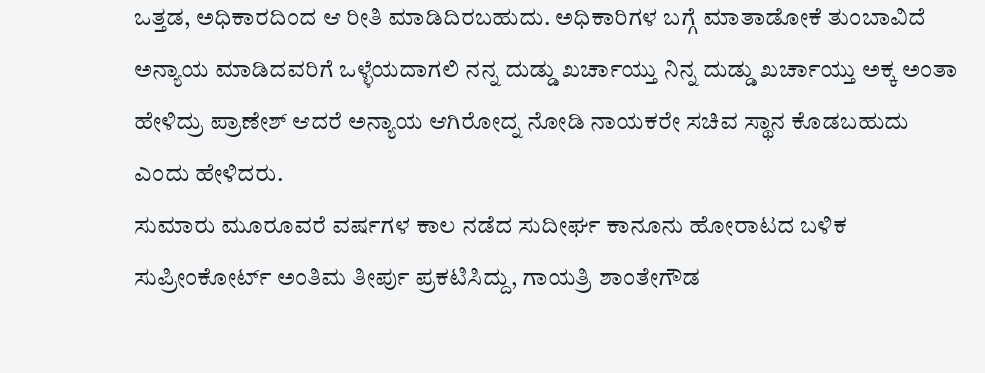ಒತ್ತಡ, ಅಧಿಕಾರದಿಂದ ಆ ರೀತಿ ಮಾಡಿದಿರಬಹುದು. ಅಧಿಕಾರಿಗಳ ಬಗ್ಗೆ ಮಾತಾಡೋಕೆ ತುಂಬಾವಿದೆ ಅನ್ಯಾಯ ಮಾಡಿದವರಿಗೆ ಒಳ್ಳೆಯದಾಗಲಿ ನನ್ನ ದುಡ್ಡು ಖರ್ಚಾಯ್ತು ನಿನ್ನ ದುಡ್ಡು ಖರ್ಚಾಯ್ತು ಅಕ್ಕ ಅಂತಾ ಹೇಳಿದ್ರು ಪ್ರಾಣೇಶ್ ಆದರೆ ಅನ್ಯಾಯ ಆಗಿರೋದ್ನ ನೋಡಿ ನಾಯಕರೇ ಸಚಿವ ಸ್ಥಾನ ಕೊಡಬಹುದು ಎಂದು ಹೇಳಿದರು.
ಸುಮಾರು ಮೂರೂವರೆ ವರ್ಷಗಳ ಕಾಲ ನಡೆದ ಸುದೀರ್ಘ ಕಾನೂನು ಹೋರಾಟದ ಬಳಿಕ ಸುಪ್ರೀಂಕೋರ್ಟ್ ಅಂತಿಮ ತೀರ್ಪು ಪ್ರಕಟಿಸಿದ್ದು, ಗಾಯತ್ರಿ ಶಾಂತೇಗೌಡ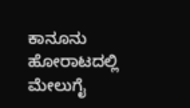ಕಾನೂನು ಹೋರಾಟದಲ್ಲಿ ಮೇಲುಗೈ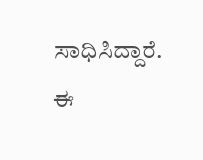ಸಾಧಿಸಿದ್ದಾರೆ. ಈ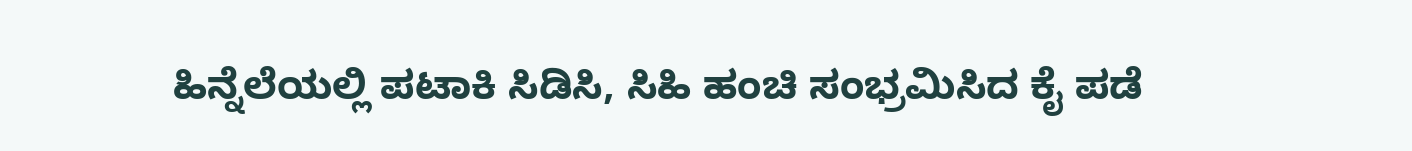ಹಿನ್ನೆಲೆಯಲ್ಲಿ ಪಟಾಕಿ ಸಿಡಿಸಿ, ಸಿಹಿ ಹಂಚಿ ಸಂಭ್ರಮಿಸಿದ ಕೈ ಪಡೆ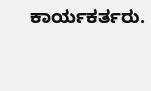ಕಾರ್ಯಕರ್ತರು.